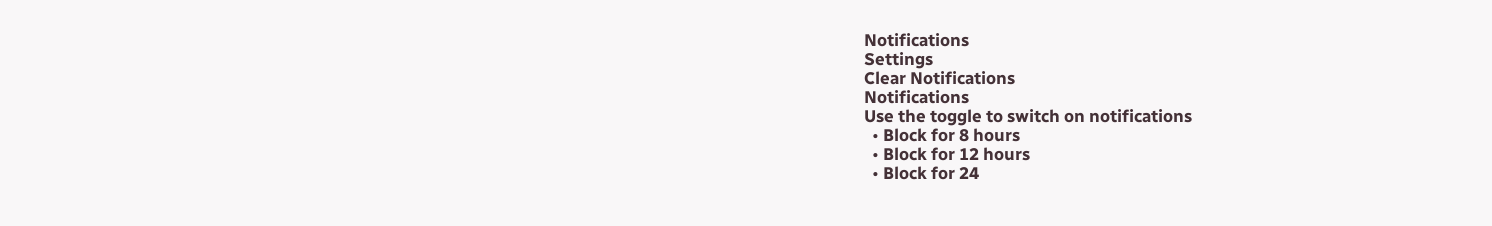Notifications
Settings
Clear Notifications
Notifications
Use the toggle to switch on notifications
  • Block for 8 hours
  • Block for 12 hours
  • Block for 24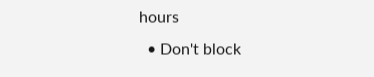hours
  • Don't block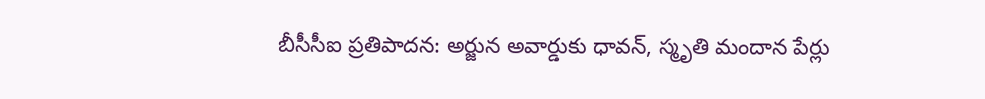బీసీసీఐ ప్రతిపాదన: అర్జున అవార్డుకు ధావన్, స్మృతి మందాన పేర్లు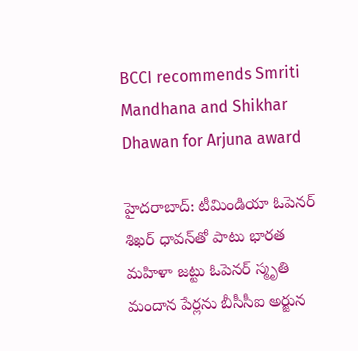BCCI recommends Smriti Mandhana and Shikhar Dhawan for Arjuna award

హైదరాబాద్: టీమిండియా ఓపెనర్ శిఖర్ ధావన్‌తో పాటు భారత మహిళా జట్టు ఓపెనర్ స్మృతి మందాన పేర్లను బీసీసీఐ అర్జున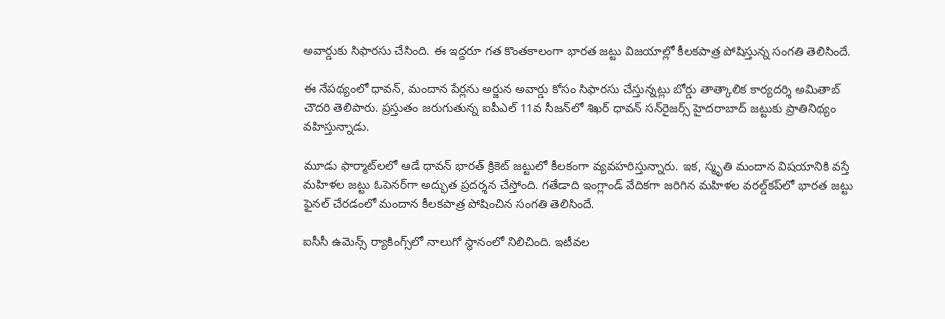అవార్డుకు సిఫారసు చేసింది. ఈ ఇద్దరూ గత కొంతకాలంగా భారత జట్టు విజయాల్లో కీలకపాత్ర పోషిస్తున్న సంగతి తెలిసిందే.

ఈ నేపథ్యంలో ధావన్, మందాన పేర్లను అర్జున అవార్డు కోసం సిఫారసు చేస్తున్నట్లు బోర్డు తాత్కాలిక కార్యదర్శి అమితాబ్ చౌదరి తెలిపారు. ప్రస్తుతం జరుగుతున్న ఐపీఎల్ 11వ సీజన్‌లో శిఖర్ ధావన్ సన్‌రైజర్స్ హైదరాబాద్ జట్టుకు ప్రాతినిథ్యం వహిస్తున్నాడు.

మూడు ఫార్మాట్‌లలో ఆడే ధావన్‌ భారత్‌ క్రికెట్‌ జట్టులో కీలకంగా వ్యవహరిస్తున్నారు. ఇక, స్మృతి మందాన విషయానికి వస్తే మహిళల జట్టు ఓపెనర్‌గా అద్భుత ప్రదర్శన చేస్తోంది. గతేడాది ఇంగ్లాండ్ వేదికగా జరిగిన మహిళల వరల్డ్‌కప్‌లో భారత జట్టు ఫైనల్ చేరడంలో మందాన కీలకపాత్ర పోషించిన సంగతి తెలిసిందే.

ఐసీసీ ఉమెన్స్‌ ర్యాకింగ్స్‌లో నాలుగో స్థానంలో నిలిచింది. ఇటీవల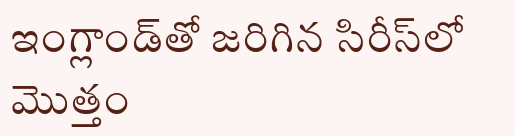ఇంగ్లాండ్‌తో జరిగిన సిరీస్‌లో మొత్తం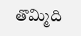తొమ్మిది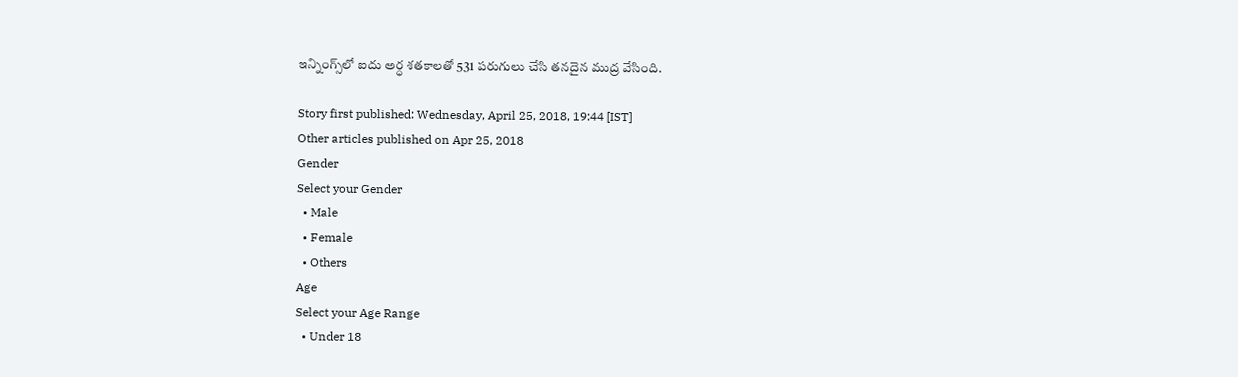ఇన్నింగ్స్‌లో ఐదు అర్ధ శతకాలతో 531 పరుగులు చేసి తనదైన ముద్ర వేసింది.

Story first published: Wednesday, April 25, 2018, 19:44 [IST]
Other articles published on Apr 25, 2018
Gender
Select your Gender
  • Male
  • Female
  • Others
Age
Select your Age Range
  • Under 18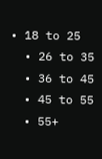• 18 to 25
  • 26 to 35
  • 36 to 45
  • 45 to 55
  • 55+